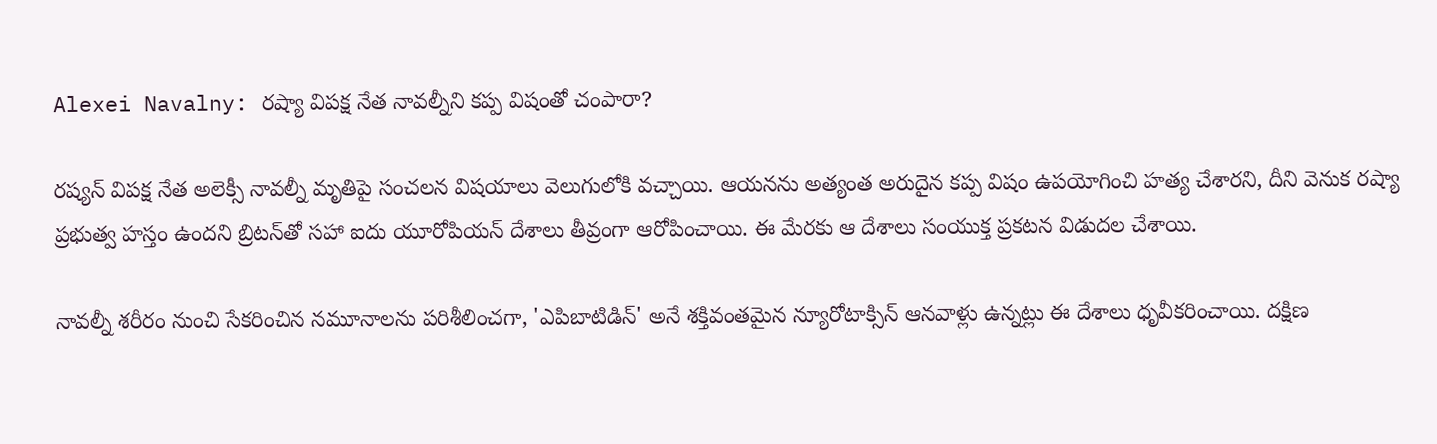Alexei Navalny: రష్యా విపక్ష నేత నావల్నీని కప్ప విషంతో చంపారా?

రష్యన్ విపక్ష నేత అలెక్సీ నావల్నీ మృతిపై సంచలన విషయాలు వెలుగులోకి వచ్చాయి. ఆయనను అత్యంత అరుదైన కప్ప విషం ఉపయోగించి హత్య చేశారని, దీని వెనుక రష్యా ప్రభుత్వ హస్తం ఉందని బ్రిటన్‌తో సహా ఐదు యూరోపియన్ దేశాలు తీవ్రంగా ఆరోపించాయి. ఈ మేరకు ఆ దేశాలు సంయుక్త ప్రకటన విడుదల చేశాయి.

నావల్నీ శరీరం నుంచి సేకరించిన నమూనాలను పరిశీలించగా, 'ఎపిబాటిడిన్' అనే శక్తివంతమైన న్యూరోటాక్సిన్ ఆనవాళ్లు ఉన్నట్లు ఈ దేశాలు ధృవీకరించాయి. దక్షిణ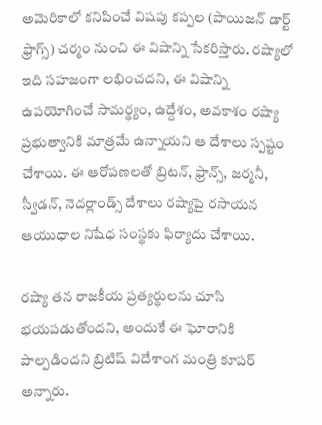అమెరికాలో కనిపించే విషపు కప్పల (పాయిజన్ డార్ట్ ఫ్రాగ్స్) చర్మం నుంచి ఈ విషాన్ని సేకరిస్తారు. రష్యాలో ఇది సహజంగా లభించదని, ఈ విషాన్ని ఉపయోగించే సామర్థ్యం, ఉద్దేశం, అవకాశం రష్యా ప్రభుత్వానికి మాత్రమే ఉన్నాయని ఆ దేశాలు స్పష్టం చేశాయి. ఈ ఆరోపణలతో బ్రిటన్, ఫ్రాన్స్, జర్మనీ, స్వీడన్, నెదర్లాండ్స్ దేశాలు రష్యాపై రసాయన ఆయుధాల నిషేధ సంస్థకు ఫిర్యాదు చేశాయి.

రష్యా తన రాజకీయ ప్రత్యర్థులను చూసి భయపడుతోందని, అందుకే ఈ ఘోరానికి పాల్పడిందని బ్రిటిష్ విదేశాంగ మంత్రి కూపర్ అన్నారు.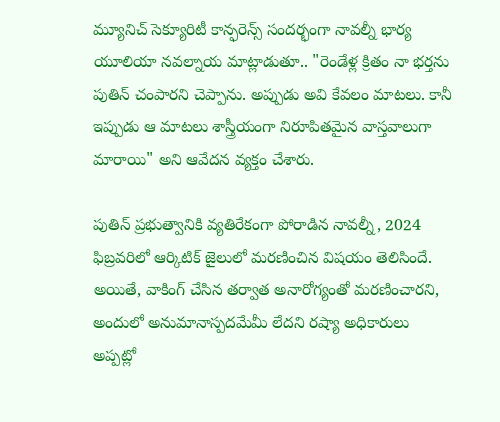మ్యూనిచ్ సెక్యూరిటీ కాన్ఫరెన్స్ సందర్భంగా నావల్నీ భార్య యూలియా నవల్నాయ మాట్లాడుతూ.. "రెండేళ్ల క్రితం నా భర్తను పుతిన్ చంపారని చెప్పాను. అప్పుడు అవి కేవలం మాటలు. కానీ ఇప్పుడు ఆ మాటలు శాస్త్రీయంగా నిరూపితమైన వాస్తవాలుగా మారాయి" అని ఆవేదన వ్యక్తం చేశారు.

పుతిన్ ప్రభుత్వానికి వ్యతిరేకంగా పోరాడిన నావల్నీ, 2024 ఫిబ్రవరిలో ఆర్కిటిక్ జైలులో మరణించిన విషయం తెలిసిందే. అయితే, వాకింగ్ చేసిన తర్వాత అనారోగ్యంతో మరణించారని, అందులో అనుమానాస్పదమేమీ లేదని రష్యా అధికారులు అప్పట్లో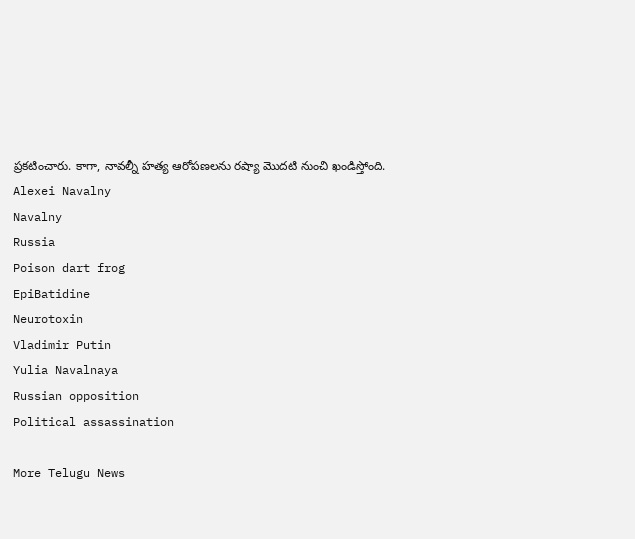ప్రకటించారు. కాగా, నావల్నీ హత్య ఆరోపణలను రష్యా మొదటి నుంచి ఖండిస్తోంది.
Alexei Navalny
Navalny
Russia
Poison dart frog
EpiBatidine
Neurotoxin
Vladimir Putin
Yulia Navalnaya
Russian opposition
Political assassination

More Telugu News